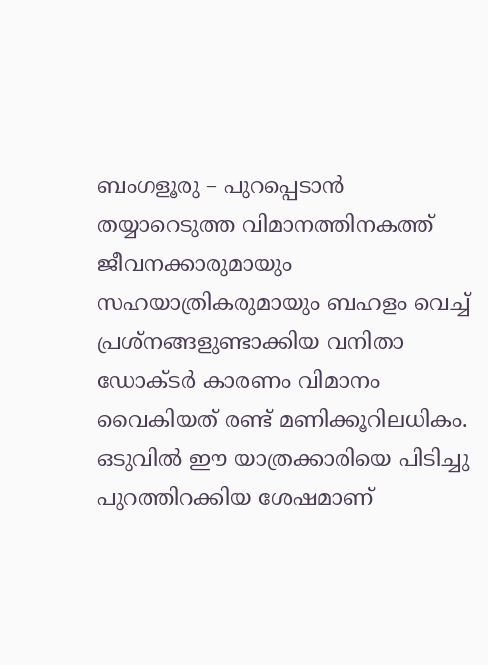ബംഗളൂരു – പുറപ്പെടാൻ തയ്യാറെടുത്ത വിമാനത്തിനകത്ത് ജീവനക്കാരുമായും സഹയാത്രികരുമായും ബഹളം വെച്ച് പ്രശ്നങ്ങളുണ്ടാക്കിയ വനിതാ ഡോക്ടർ കാരണം വിമാനം വൈകിയത് രണ്ട് മണിക്കൂറിലധികം. ഒടുവിൽ ഈ യാത്രക്കാരിയെ പിടിച്ചു പുറത്തിറക്കിയ ശേഷമാണ്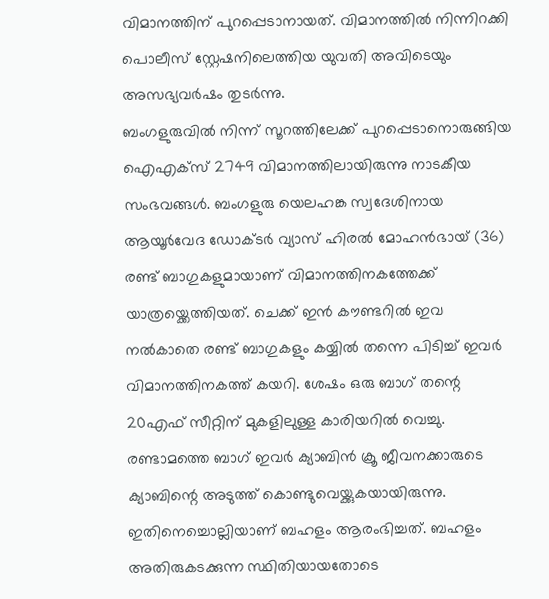വിമാനത്തിന് പുറപ്പെടാനായത്. വിമാനത്തിൽ നിന്നിറക്കി പൊലീസ് സ്റ്റേഷനിലെത്തിയ യുവതി അവിടെയും അസഭ്യവർഷം തുടർന്നു.
ബംഗളുരുവിൽ നിന്ന് സൂറത്തിലേക്ക് പുറപ്പെടാനൊരുങ്ങിയ ഐഎക്സ് 2749 വിമാനത്തിലായിരുന്നു നാടകീയ സംഭവങ്ങൾ. ബംഗളുരു യെലഹങ്ക സ്വദേശിനായ ആയൂർവേദ ഡോക്ടർ വ്യാസ് ഹിരൽ മോഹൻഭായ് (36) രണ്ട് ബാഗുകളുമായാണ് വിമാനത്തിനകത്തേക്ക് യാത്രയ്ക്കെത്തിയത്. ചെക്ക് ഇൻ കൗണ്ടറിൽ ഇവ നൽകാതെ രണ്ട് ബാഗുകളും കയ്യിൽ തന്നെ പിടിച്ച് ഇവർ വിമാനത്തിനകത്ത് കയറി. ശേഷം ഒരു ബാഗ് തന്റെ 20എഫ് സീറ്റിന് മുകളിലുള്ള കാരിയറിൽ വെച്ചു. രണ്ടാമത്തെ ബാഗ് ഇവർ ക്യാബിൻ ക്രൂ ജീവനക്കാരുടെ ക്യാബിന്റെ അടുത്ത് കൊണ്ടുവെയ്ക്കുകയായിരുന്നു. ഇതിനെച്ചൊല്ലിയാണ് ബഹളം ആരംഭിച്ചത്. ബഹളം അതിരുകടക്കുന്ന സ്ഥിതിയായതോടെ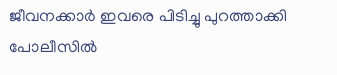ജീവനക്കാർ ഇവരെ പിടിച്ചു പുറത്താക്കി പോലീസിൽ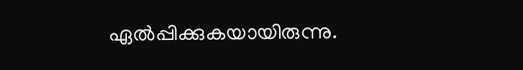ഏൽപ്പിക്കുകയായിരുന്നു.